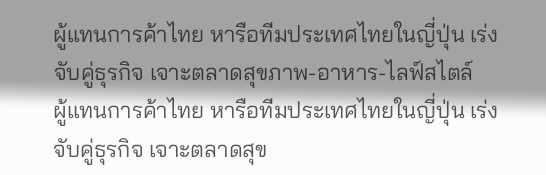ผู้แทนการค้าไทย หารือทีมประเทศไทยในญี่ปุ่น เร่งจับคู่ธุรกิจ เจาะตลาดสุขภาพ-อาหาร-ไลฟ์สไตล์
ผู้แทนการค้าไทย หารือทีมประเทศไทยในญี่ปุ่น เร่งจับคู่ธุรกิจ เจาะตลาดสุข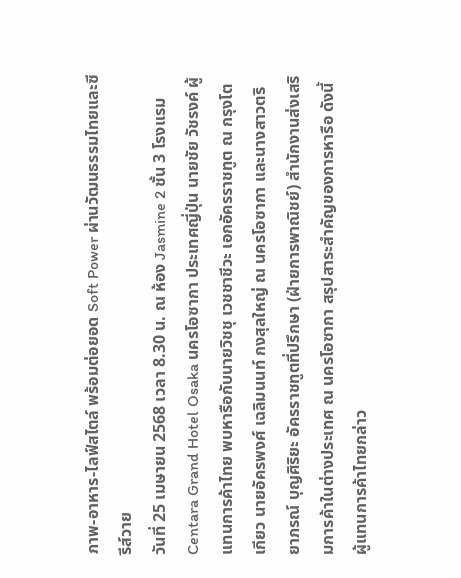ภาพ-อาหาร-ไลฟ์สไตล์ พร้อมต่อยอด Soft Power ผ่านวัฒนธรรมไทยและซีรีส์วาย
วันที่ 25 เมษายน 2568 เวลา 8.30 น. ณ ห้อง Jasmine 2 ชั้น 3 โรงแรม Centara Grand Hotel Osaka นครโอซากา ประเทศญี่ปุ่น นายชัย วัชรงค์ ผู้แทนการค้าไทย พบหารือกับนายวิชชุ เวชชาชีวะ เอกอัครราชทูต ณ กรุงโตเกียว นายอัครพงศ์ เฉลิมนนท์ กงสุลใหญ่ ณ นครโอซากา และนางสาวตริยาภรณ์ บุญศิริยะ อัครราชทูตที่ปรึกษา (ฝ่ายการพาณิชย์) สำนักงานส่งเสริมการค้าในต่างประเทศ ณ นครโอซากา สรุปสาระสำคัญของการหารือ ดังนี้
ผู้แทนการค้าไทยกล่าว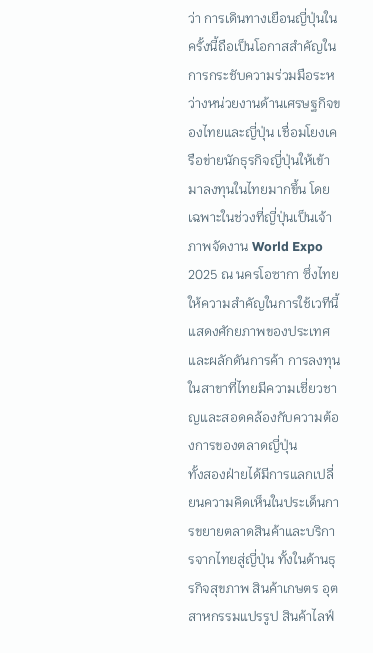ว่า การเดินทางเยือนญี่ปุ่นในครั้งนี้ถือเป็นโอกาสสำคัญในการกระชับความร่วมมือระหว่างหน่วยงานด้านเศรษฐกิจของไทยและญี่ปุ่น เชื่อมโยงเครือข่ายนักธุรกิจญี่ปุ่นให้เข้ามาลงทุนในไทยมากขึ้น โดยเฉพาะในช่วงที่ญี่ปุ่นเป็นเจ้าภาพจัดงาน World Expo 2025 ณ นครโอซากา ซึ่งไทยให้ความสำคัญในการใช้เวทีนี้แสดงศักยภาพของประเทศ และผลักดันการค้า การลงทุนในสาขาที่ไทยมีความเชี่ยวชาญและสอดคล้องกับความต้องการของตลาดญี่ปุ่น
ทั้งสองฝ่ายได้มีการแลกเปลี่ยนความคิดเห็นในประเด็นการขยายตลาดสินค้าและบริการจากไทยสู่ญี่ปุ่น ทั้งในด้านธุรกิจสุขภาพ สินค้าเกษตร อุตสาหกรรมแปรรูป สินค้าไลฟ์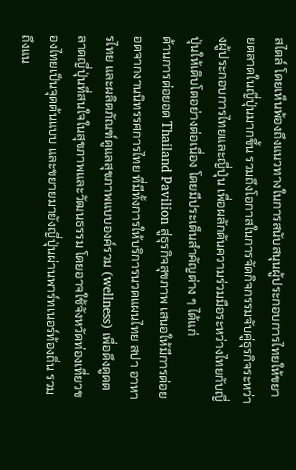สไตล์ โดยเห็นพ้องถึงแนวทางในการสนับสนุนผู้ประกอบการไทยให้ขยายตลาดในญี่ปุ่นมากขึ้น รวมถึงโอกาสในการจัดกิจกรรมจับคู่ธุรกิจระหว่างผู้ประกอบการไทยและญี่ปุ่น เพื่อผลักดันความร่วมมือระหว่างไทยกับญี่ปุ่นให้เติบโตอย่างต่อเนื่อง โดยมีประเด็นสำคัญต่าง ๆ ได้แก่
ด้านการต่อยอด Thailand Pavilion สู่ธุรกิจสุขภาพ เสนอให้มีการต่อยอดจากงานนิทรรศการไทย ที่มีทั้งการให้บริการนวดแผนไทย สปา อาหารไทย และผลิตภัณฑ์ดูแลสุขภาพแบบองค์รวม (wellness) เพื่อดึงดูดตลาดญี่ปุ่นที่สนใจในสุขภาพและวัฒนธรรม โดยอาจใช้จังหวัดท่องเที่ยวของไทยเป็นจุดต้นแบบ และขยายมายังญี่ปุ่นผ่านพาร์ทเนอร์ท้องถิ่น รวมถึงแน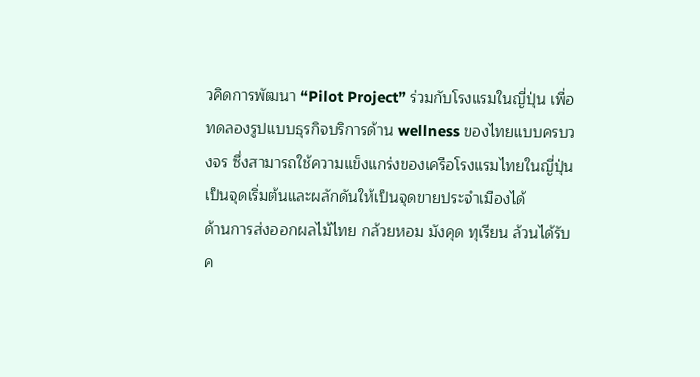วคิดการพัฒนา “Pilot Project” ร่วมกับโรงแรมในญี่ปุ่น เพื่อทดลองรูปแบบธุรกิจบริการด้าน wellness ของไทยแบบครบวงจร ซึ่งสามารถใช้ความแข็งแกร่งของเครือโรงแรมไทยในญี่ปุ่น เป็นจุดเริ่มต้นและผลักดันให้เป็นจุดขายประจำเมืองได้
ด้านการส่งออกผลไม้ไทย กล้วยหอม มังคุด ทุเรียน ล้วนได้รับค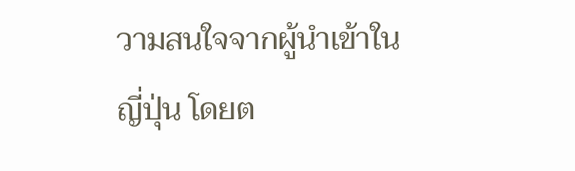วามสนใจจากผู้นำเข้าในญี่ปุ่น โดยต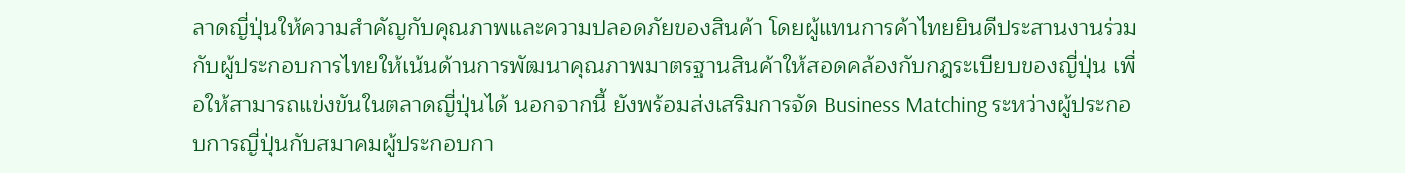ลาดญี่ปุ่นให้ความสำคัญกับคุณภาพและความปลอดภัยของสินค้า โดยผู้แทนการค้าไทยยินดีประสานงานร่วมกับผู้ประกอบการไทยให้เน้นด้านการพัฒนาคุณภาพมาตรฐานสินค้าให้สอดคล้องกับกฎระเบียบของญี่ปุ่น เพื่อให้สามารถแข่งขันในตลาดญี่ปุ่นได้ นอกจากนี้ ยังพร้อมส่งเสริมการจัด Business Matching ระหว่างผู้ประกอบการญี่ปุ่นกับสมาคมผู้ประกอบกา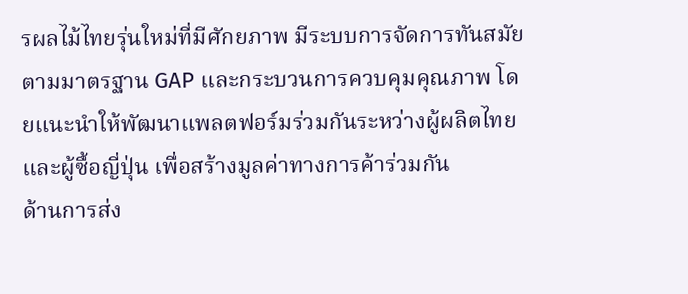รผลไม้ไทยรุ่นใหม่ที่มีศักยภาพ มีระบบการจัดการทันสมัยตามมาตรฐาน GAP และกระบวนการควบคุมคุณภาพ โดยแนะนำให้พัฒนาแพลตฟอร์มร่วมกันระหว่างผู้ผลิตไทยและผู้ซื้อญี่ปุ่น เพื่อสร้างมูลค่าทางการค้าร่วมกัน
ด้านการส่ง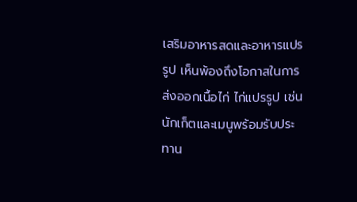เสริมอาหารสดและอาหารแปรรูป เห็นพ้องถึงโอกาสในการส่งออกเนื้อไก่ ไก่แปรรูป เช่น นักเก็ตและเมนูพร้อมรับประทาน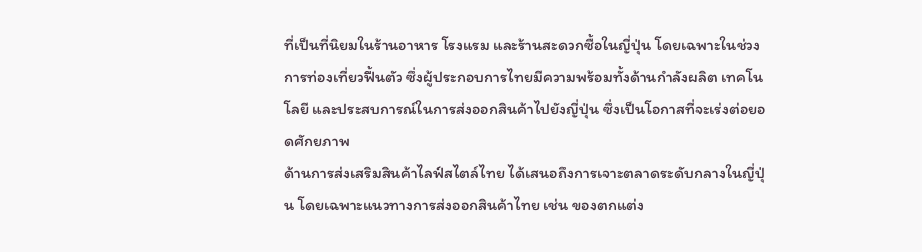ที่เป็นที่นิยมในร้านอาหาร โรงแรม และร้านสะดวกซื้อในญี่ปุ่น โดยเฉพาะในช่วงการท่องเที่ยวฟื้นตัว ซึ่งผู้ประกอบการไทยมีความพร้อมทั้งด้านกำลังผลิต เทคโนโลยี และประสบการณ์ในการส่งออกสินค้าไปยังญี่ปุ่น ซึ่งเป็นโอกาสที่จะเร่งต่อยอดศักยภาพ
ด้านการส่งเสริมสินค้าไลฟ์สไตล์ไทย ได้เสนอถึงการเจาะตลาดระดับกลางในญี่ปุ่น โดยเฉพาะแนวทางการส่งออกสินค้าไทย เช่น ของตกแต่ง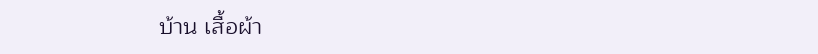บ้าน เสื้อผ้า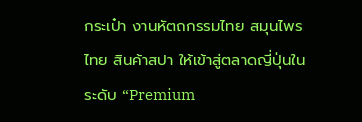กระเป๋า งานหัตถกรรมไทย สมุนไพรไทย สินค้าสปา ให้เข้าสู่ตลาดญี่ปุ่นในระดับ “Premium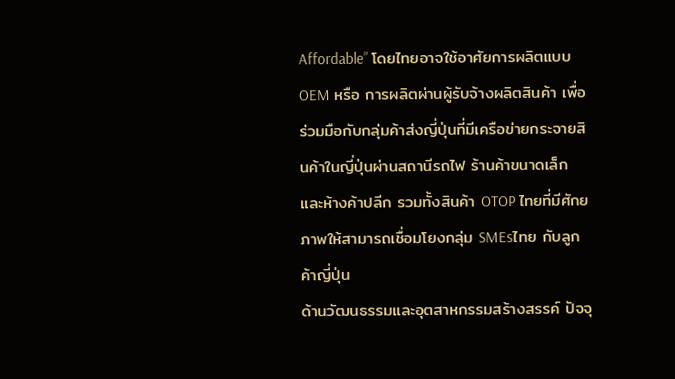Affordable” โดยไทยอาจใช้อาศัยการผลิตแบบ OEM หรือ การผลิตผ่านผู้รับจ้างผลิตสินค้า เพื่อร่วมมือกับกลุ่มค้าส่งญี่ปุ่นที่มีเครือข่ายกระจายสินค้าในญี่ปุ่นผ่านสถานีรถไฟ ร้านค้าขนาดเล็ก และห้างค้าปลีก รวมทั้งสินค้า OTOP ไทยที่มีศักยภาพให้สามารถเชื่อมโยงกลุ่ม SMEsไทย กับลูกค้าญี่ปุ่น
ด้านวัฒนธรรมและอุตสาหกรรมสร้างสรรค์ ปัจจุ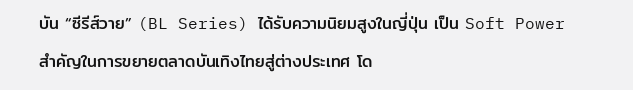บัน “ซีรีส์วาย” (BL Series) ได้รับความนิยมสูงในญี่ปุ่น เป็น Soft Power สำคัญในการขยายตลาดบันเทิงไทยสู่ต่างประเทศ โด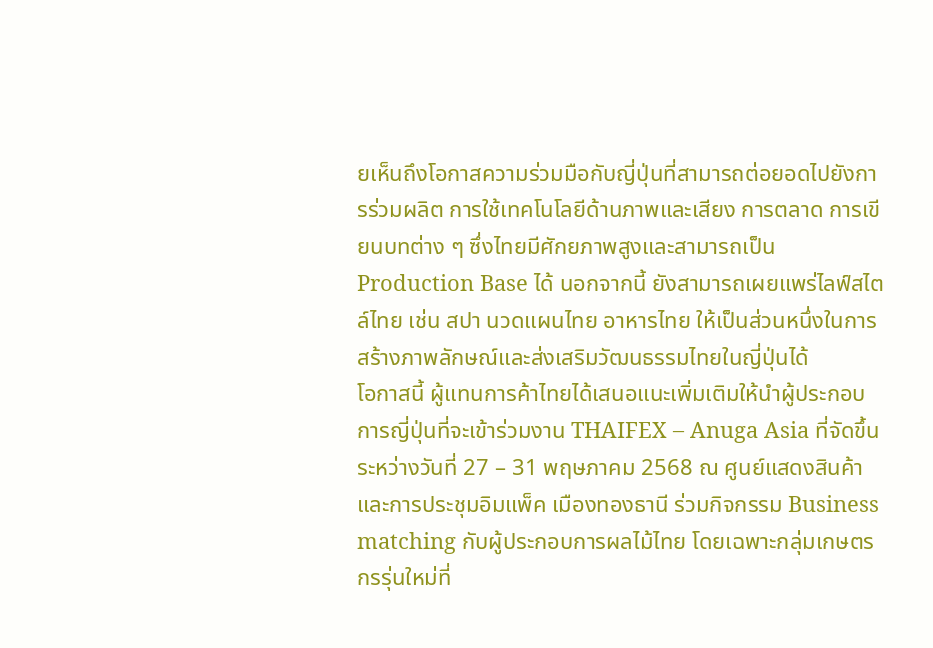ยเห็นถึงโอกาสความร่วมมือกับญี่ปุ่นที่สามารถต่อยอดไปยังการร่วมผลิต การใช้เทคโนโลยีด้านภาพและเสียง การตลาด การเขียนบทต่าง ๆ ซึ่งไทยมีศักยภาพสูงและสามารถเป็น Production Base ได้ นอกจากนี้ ยังสามารถเผยแพร่ไลฟ์สไตล์ไทย เช่น สปา นวดแผนไทย อาหารไทย ให้เป็นส่วนหนึ่งในการสร้างภาพลักษณ์และส่งเสริมวัฒนธรรมไทยในญี่ปุ่นได้
โอกาสนี้ ผู้แทนการค้าไทยได้เสนอแนะเพิ่มเติมให้นำผู้ประกอบการญี่ปุ่นที่จะเข้าร่วมงาน THAIFEX – Anuga Asia ที่จัดขึ้นระหว่างวันที่ 27 – 31 พฤษภาคม 2568 ณ ศูนย์แสดงสินค้าและการประชุมอิมแพ็ค เมืองทองธานี ร่วมกิจกรรม Business matching กับผู้ประกอบการผลไม้ไทย โดยเฉพาะกลุ่มเกษตรกรรุ่นใหม่ที่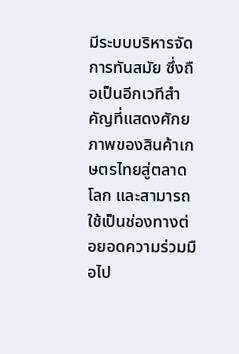มีระบบบริหารจัดการทันสมัย ซึ่งถือเป็นอีกเวทีสำคัญที่แสดงศักยภาพของสินค้าเกษตรไทยสู่ตลาดโลก และสามารถใช้เป็นช่องทางต่อยอดความร่วมมือไป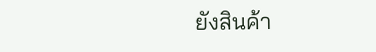ยังสินค้า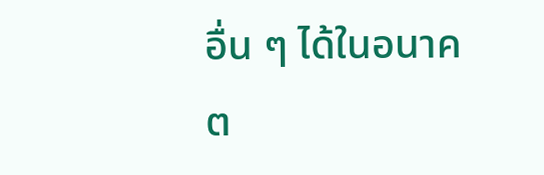อื่น ๆ ได้ในอนาคต